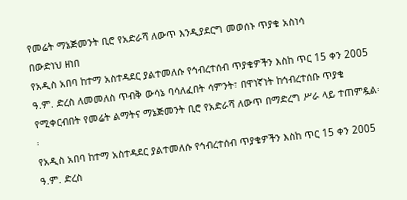የመሬት ማኔጅመንት ቢሮ የአድራሻ ለውጥ እንዲያደርግ መወሰኑ ጥያቄ አስነሳ
በውድነህ ዘነበ
የአዲስ አበባ ከተማ አስተዳደር ያልተመለሱ የኅብረተሰብ ጥያቄዎችን እስከ ጥር 15 ቀን 2005 ዓ.ም. ድረስ ለመመለስ ጥብቅ ውሳኔ ባሳለፈበት ሳምንት፣ በዋነኛነት ከኅብረተሰቡ ጥያቄ የሚቀርብበት የመሬት ልማትና ማኔጅመንት ቢሮ የአድራሻ ለውጥ በማድረግ ሥራ ላይ ተጠምዷል፡፡
የአዲስ አበባ ከተማ አስተዳደር ያልተመለሱ የኅብረተሰብ ጥያቄዎችን እስከ ጥር 15 ቀን 2005 ዓ.ም. ድረስ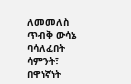ለመመለስ ጥብቅ ውሳኔ ባሳለፈበት ሳምንት፣ በዋነኛነት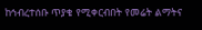ከኅብረተሰቡ ጥያቄ የሚቀርብበት የመሬት ልማትና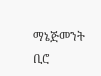ማኔጅመንት ቢሮ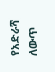የአድራሻ ለውጥ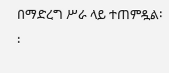በማድረግ ሥራ ላይ ተጠምዷል፡፡